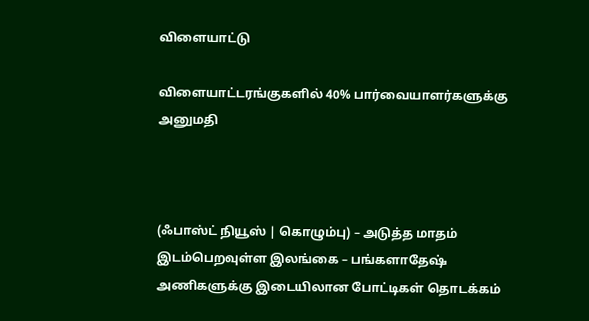விளையாட்டு

விளையாட்டரங்குகளில் 40% பார்வையாளர்களுக்கு அனுமதி



(ஃபாஸ்ட் நியூஸ் | கொழும்பு) – அடுத்த மாதம் இடம்பெறவுள்ள இலங்கை – பங்களாதேஷ் அணிகளுக்கு இடையிலான போட்டிகள் தொடக்கம்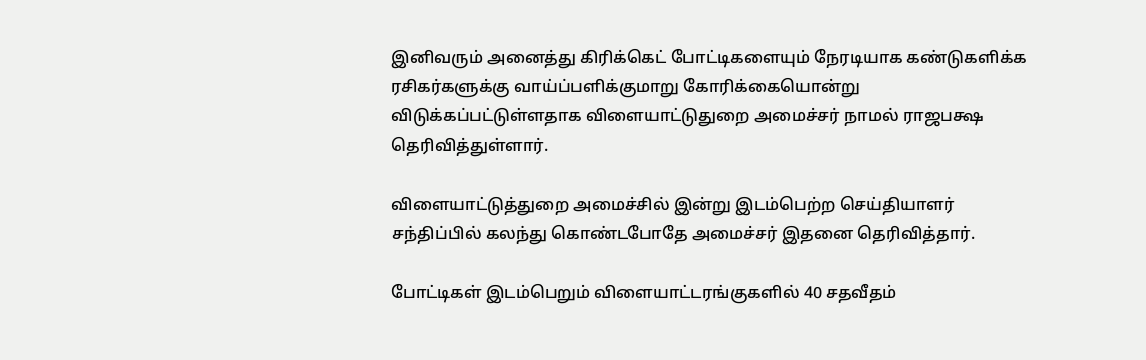இனிவரும் அனைத்து கிரிக்கெட் போட்டிகளையும் நேரடியாக கண்டுகளிக்க ரசிகர்களுக்கு வாய்ப்பளிக்குமாறு கோரிக்கையொன்று விடுக்கப்பட்டுள்ளதாக விளையாட்டுதுறை அமைச்சர் நாமல் ராஜபக்ஷ தெரிவித்துள்ளார்.

விளையாட்டுத்துறை அமைச்சில் இன்று இடம்பெற்ற செய்தியாளர் சந்திப்பில் கலந்து கொண்டபோதே அமைச்சர் இதனை தெரிவித்தார்.

போட்டிகள் இடம்பெறும் விளையாட்டரங்குகளில் 40 சதவீதம்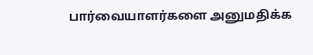பார்வையாளர்களை அனுமதிக்க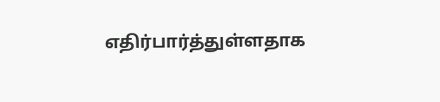எதிர்பார்த்துள்ளதாக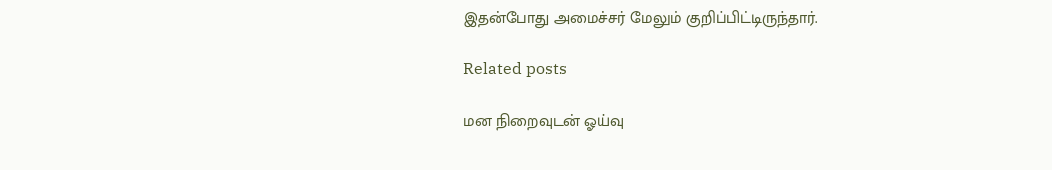இதன்போது அமைச்சர் மேலும் குறிப்பிட்டிருந்தார்.

Related posts

மன நிறைவுடன் ஓய்வு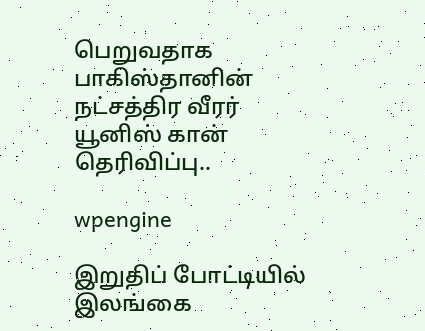பெறுவதாக பாகிஸ்தானின் நட்சத்திர வீரர் யூனிஸ் கான் தெரிவிப்பு..

wpengine

இறுதிப் போட்டியில் இலங்கை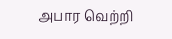அபார வெற்றி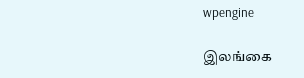wpengine

இலங்கை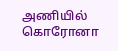அணியில் கொரோனா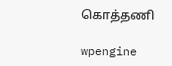கொத்தணி

wpengine